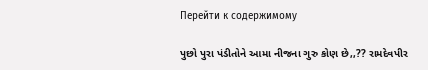Перейти к содержимому

પુછો પુરા પંડીતોને આમા નીજના ગુરુ કોણ છે,,?? રામદેવપીર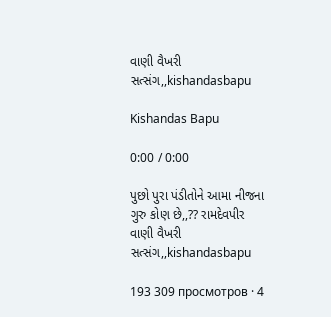વાણી વૈખરી સત્સંગ,,kishandasbapu

Kishandas Bapu

0:00 / 0:00

પુછો પુરા પંડીતોને આમા નીજના ગુરુ કોણ છે,,?? રામદેવપીર વાણી વૈખરી સત્સંગ,,kishandasbapu

193 309 просмотров · 4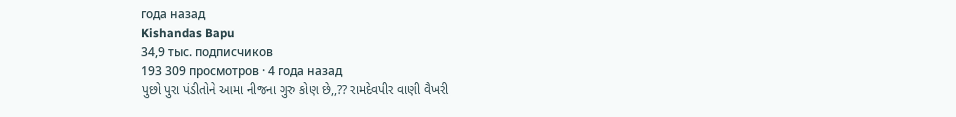года назад
Kishandas Bapu
34,9 тыс. подписчиков
193 309 просмотров · 4 года назад
પુછો પુરા પંડીતોને આમા નીજના ગુરુ કોણ છે,,?? રામદેવપીર વાણી વૈખરી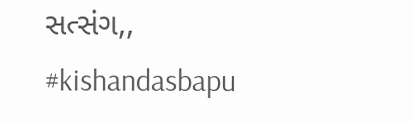સત્સંગ,, #kishandasbapu